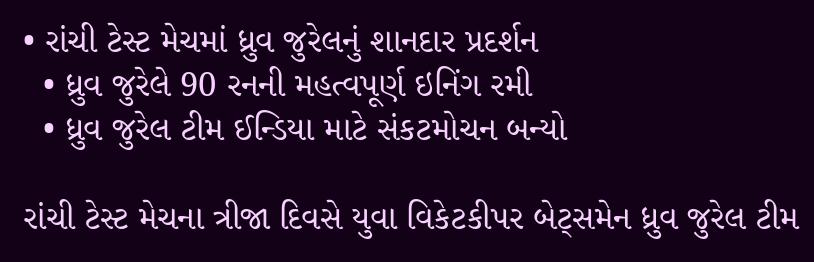• રાંચી ટેસ્ટ મેચમાં ધ્રુવ જુરેલનું શાનદાર પ્રદર્શન
  • ધ્રુવ જુરેલે 90 રનની મહત્વપૂર્ણ ઇનિંગ રમી
  • ધ્રુવ જુરેલ ટીમ ઈન્ડિયા માટે સંકટમોચન બન્યો

રાંચી ટેસ્ટ મેચના ત્રીજા દિવસે યુવા વિકેટકીપર બેટ્સમેન ધ્રુવ જુરેલ ટીમ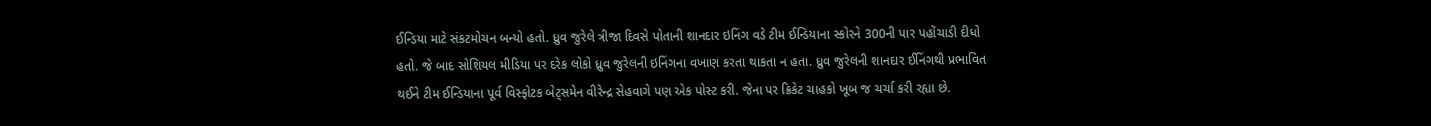ઈન્ડિયા માટે સંકટમોચન બન્યો હતો. ધ્રુવ જુરેલે ત્રીજા દિવસે પોતાની શાનદાર ઇનિંગ વડે ટીમ ઈન્ડિયાના સ્કોરને 300ની પાર પહોંચાડી દીધો હતો. જે બાદ સોશિયલ મીડિયા પર દરેક લોકો ધ્રુવ જુરેલની ઇનિંગના વખાણ કરતા થાકતા ન હતા. ધ્રુવ જુરેલની શાનદાર ઈનિંગથી પ્રભાવિત થઈને ટીમ ઈન્ડિયાના પૂર્વ વિસ્ફોટક બેટ્સમેન વીરેન્દ્ર સેહવાગે પણ એક પોસ્ટ કરી. જેના પર ક્રિકેટ ચાહકો ખૂબ જ ચર્ચા કરી રહ્યા છે.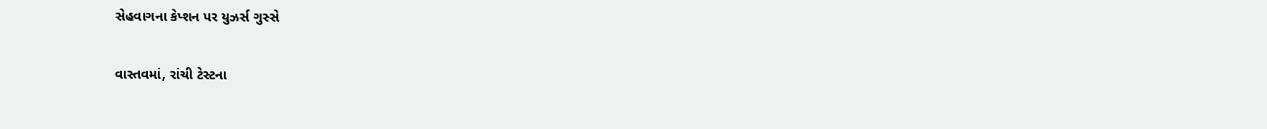સેહવાગના કેપ્શન પર યુઝર્સ ગુસ્સે

વાસ્તવમાં, રાંચી ટેસ્ટના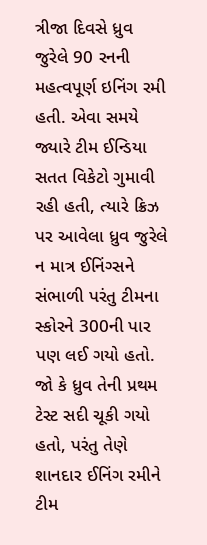ત્રીજા દિવસે ધ્રુવ જુરેલે 90 રનની મહત્વપૂર્ણ ઇનિંગ રમી હતી. એવા સમયે જ્યારે ટીમ ઈન્ડિયા સતત વિકેટો ગુમાવી રહી હતી, ત્યારે ક્રિઝ પર આવેલા ધ્રુવ જુરેલે ન માત્ર ઈનિંગ્સને સંભાળી પરંતુ ટીમના સ્કોરને 300ની પાર પણ લઈ ગયો હતો. જો કે ધ્રુવ તેની પ્રથમ ટેસ્ટ સદી ચૂકી ગયો હતો, પરંતુ તેણે શાનદાર ઈનિંગ રમીને ટીમ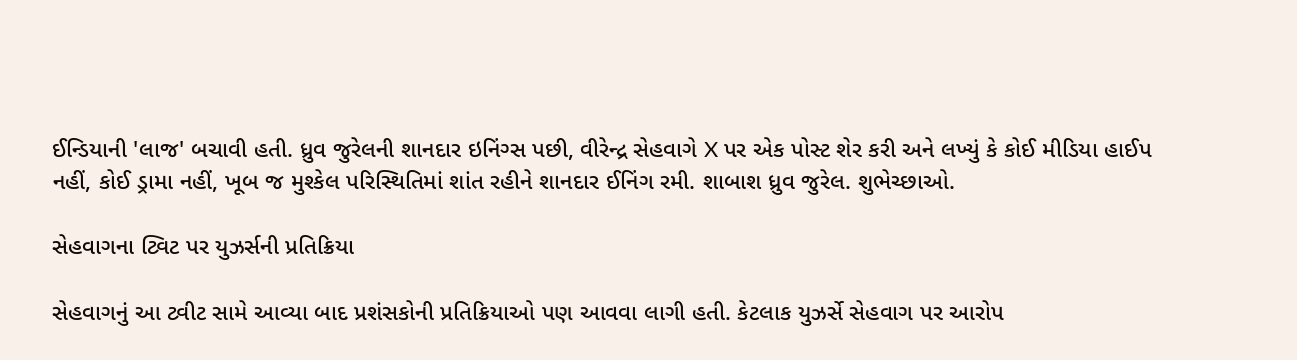ઈન્ડિયાની 'લાજ' બચાવી હતી. ધ્રુવ જુરેલની શાનદાર ઇનિંગ્સ પછી, વીરેન્દ્ર સેહવાગે X પર એક પોસ્ટ શેર કરી અને લખ્યું કે કોઈ મીડિયા હાઈપ નહીં, કોઈ ડ્રામા નહીં, ખૂબ જ મુશ્કેલ પરિસ્થિતિમાં શાંત રહીને શાનદાર ઈનિંગ રમી. શાબાશ ધ્રુવ જુરેલ. શુભેચ્છાઓ.

સેહવાગના ટ્વિટ પર યુઝર્સની પ્રતિક્રિયા

સેહવાગનું આ ટ્વીટ સામે આવ્યા બાદ પ્રશંસકોની પ્રતિક્રિયાઓ પણ આવવા લાગી હતી. કેટલાક યુઝર્સે સેહવાગ પર આરોપ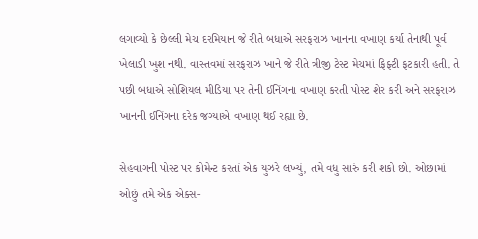લગાવ્યો કે છેલ્લી મેચ દરમિયાન જે રીતે બધાએ સરફરાઝ ખાનના વખાણ કર્યા તેનાથી પૂર્વ ખેલાડી ખુશ નથી. વાસ્તવમાં સરફરાઝ ખાને જે રીતે ત્રીજી ટેસ્ટ મેચમાં ફિફ્ટી ફટકારી હતી. તે પછી બધાએ સોશિયલ મીડિયા પર તેની ઈનિંગના વખાણ કરતી પોસ્ટ શેર કરી અને સરફરાઝ ખાનની ઈનિંગના દરેક જગ્યાએ વખાણ થઈ રહ્યા છે.

સેહવાગની પોસ્ટ પર કોમેન્ટ કરતાં એક યુઝરે લખ્યું, તમે વધુ સારું કરી શકો છો. ઓછામાં ઓછું તમે એક એક્સ-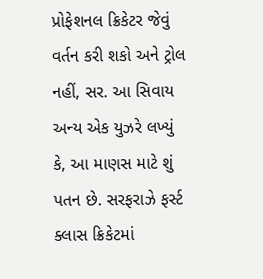પ્રોફેશનલ ક્રિકેટર જેવું વર્તન કરી શકો અને ટ્રોલ નહીં, સર. આ સિવાય અન્ય એક યુઝરે લખ્યું કે, આ માણસ માટે શું પતન છે. સરફરાઝે ફર્સ્ટ ક્લાસ ક્રિકેટમાં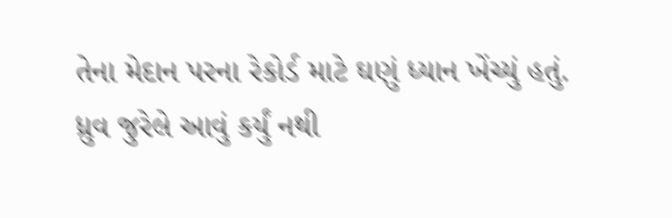તેના મેદાન પરના રેકોર્ડ માટે ઘણું ધ્યાન ખેંચ્યું હતું. ધ્રુવ જુરેલે આવું કર્યું નથી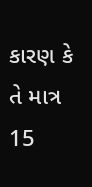કારણ કે તે માત્ર 15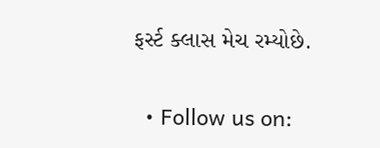ફર્સ્ટ ક્લાસ મેચ રમ્યોછે.


  • Follow us on: